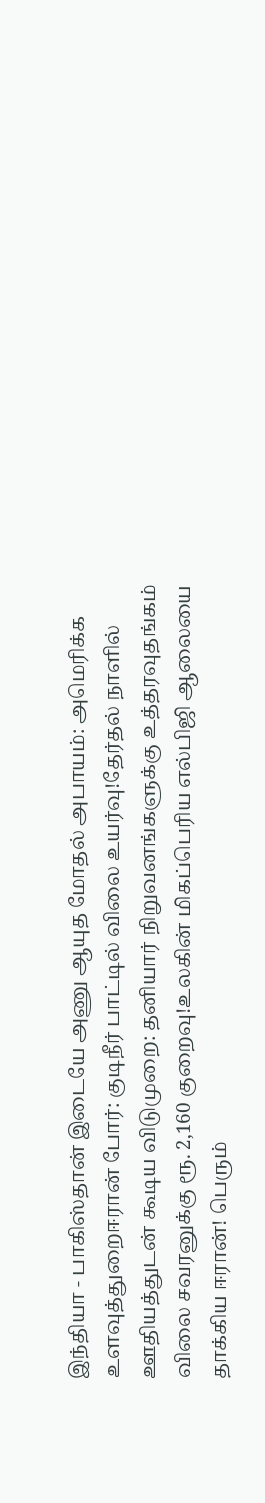இந்தியா - பாகிஸ்தான் இடையே அணு ஆயுத மோதல் அபாயம்: அமெரிக்க உளவுத்துறைஈரான் போர்: குடிநீர் பாட்டில் விலை உயர்வு!தேர்தல் நாளில் ஊதியத்துடன் கூடிய விடுமுறை: தனியார் நிறுவனங்களுக்கு உத்தரவுதங்கம் விலை சவரனுக்கு ரூ. 2,160 குறைவு!உலகின் மிகப்பெரிய எல்பிஜி ஆலையை தாக்கிய ஈரான்! பெரும்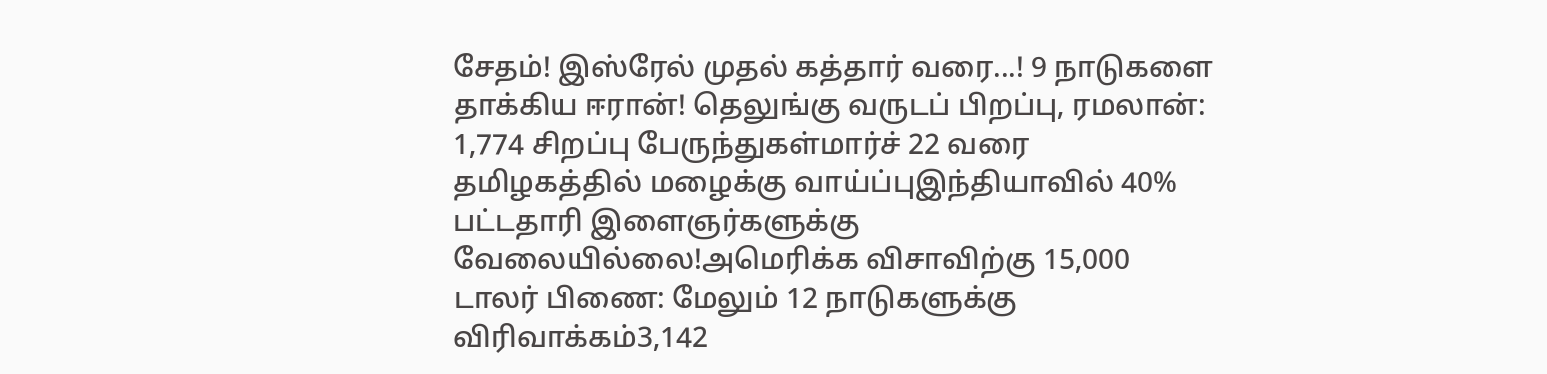சேதம்! இஸ்ரேல் முதல் கத்தார் வரை...! 9 நாடுகளை தாக்கிய ஈரான்! தெலுங்கு வருடப் பிறப்பு, ரமலான்: 1,774 சிறப்பு பேருந்துகள்மார்ச் 22 வரை தமிழகத்தில் மழைக்கு வாய்ப்புஇந்தியாவில் 40% பட்டதாரி இளைஞர்களுக்கு வேலையில்லை!அமெரிக்க விசாவிற்கு 15,000 டாலர் பிணை: மேலும் 12 நாடுகளுக்கு விரிவாக்கம்3,142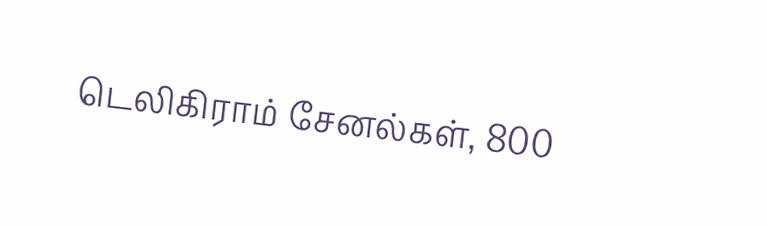டெலிகிராம் சேனல்கள், 800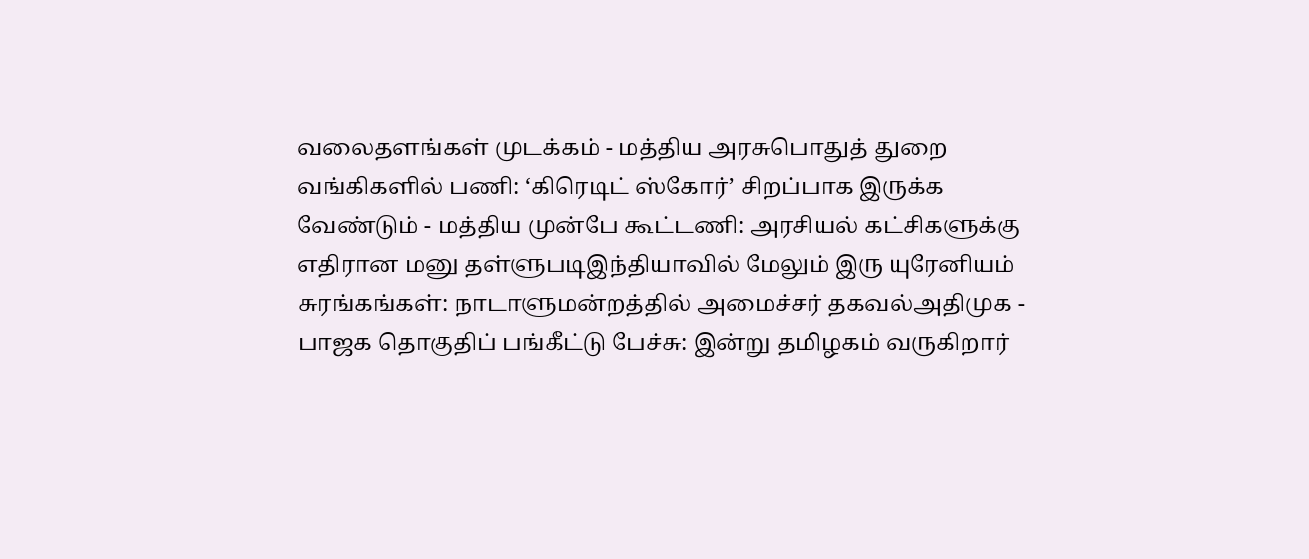வலைதளங்கள் முடக்கம் - மத்திய அரசுபொதுத் துறை வங்கிகளில் பணி: ‘கிரெடிட் ஸ்கோர்’ சிறப்பாக இருக்க வேண்டும் - மத்திய முன்பே கூட்டணி: அரசியல் கட்சிகளுக்கு எதிரான மனு தள்ளுபடிஇந்தியாவில் மேலும் இரு யுரேனியம் சுரங்கங்கள்: நாடாளுமன்றத்தில் அமைச்சர் தகவல்அதிமுக - பாஜக தொகுதிப் பங்கீட்டு பேச்சு: இன்று தமிழகம் வருகிறார்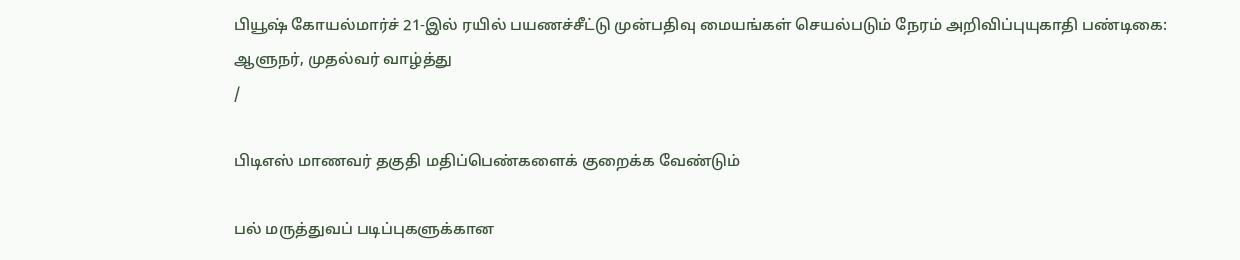பியூஷ் கோயல்மார்ச் 21-இல் ரயில் பயணச்சீட்டு முன்பதிவு மையங்கள் செயல்படும் நேரம் அறிவிப்புயுகாதி பண்டிகை: ஆளுநர், முதல்வர் வாழ்த்து
/

பிடிஎஸ் மாணவர் தகுதி மதிப்பெண்களைக் குறைக்க வேண்டும்

பல் மருத்துவப் படிப்புகளுக்கான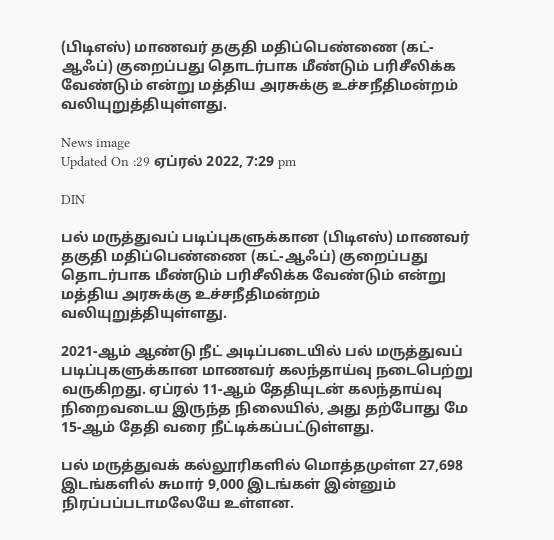(பிடிஎஸ்) மாணவர் தகுதி மதிப்பெண்ணை (கட்-ஆஃப்) குறைப்பது தொடர்பாக மீண்டும் பரிசீலிக்க வேண்டும் என்று மத்திய அரசுக்கு உச்சநீதிமன்றம் வலியுறுத்தியுள்ளது.

News image
Updated On :29 ஏப்ரல் 2022, 7:29 pm

DIN

பல் மருத்துவப் படிப்புகளுக்கான (பிடிஎஸ்) மாணவர் தகுதி மதிப்பெண்ணை (கட்-ஆஃப்) குறைப்பது தொடர்பாக மீண்டும் பரிசீலிக்க வேண்டும் என்று மத்திய அரசுக்கு உச்சநீதிமன்றம் வலியுறுத்தியுள்ளது.

2021-ஆம் ஆண்டு நீட் அடிப்படையில் பல் மருத்துவப் படிப்புகளுக்கான மாணவர் கலந்தாய்வு நடைபெற்று வருகிறது. ஏப்ரல் 11-ஆம் தேதியுடன் கலந்தாய்வு நிறைவடைய இருந்த நிலையில், அது தற்போது மே 15-ஆம் தேதி வரை நீட்டிக்கப்பட்டுள்ளது.

பல் மருத்துவக் கல்லூரிகளில் மொத்தமுள்ள 27,698 இடங்களில் சுமார் 9,000 இடங்கள் இன்னும் நிரப்பப்படாமலேயே உள்ளன.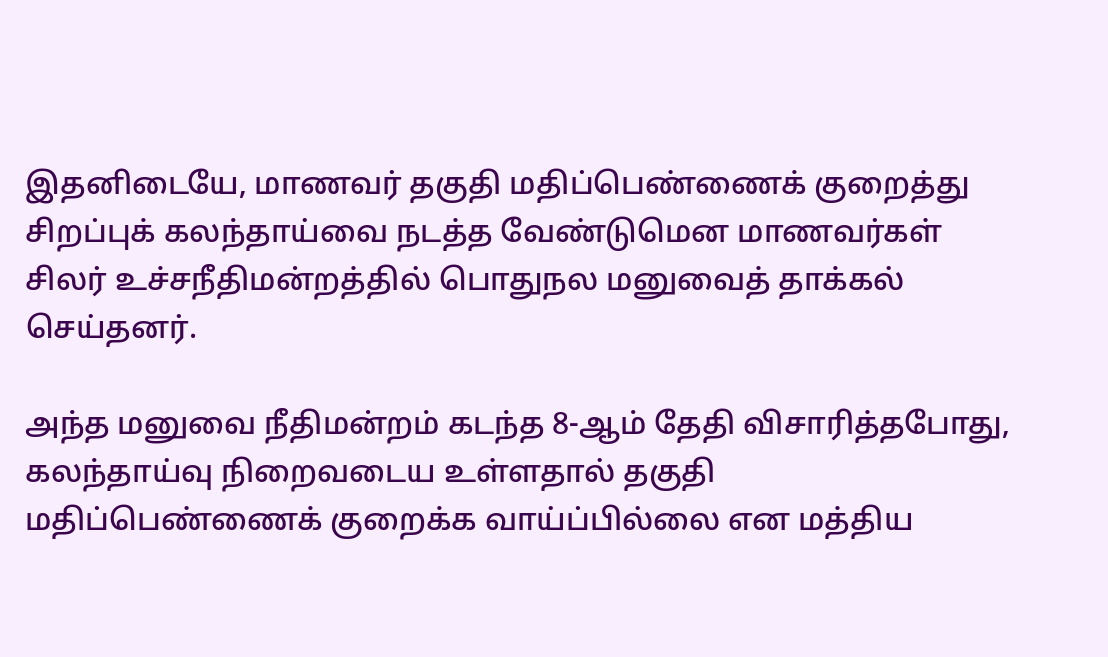இதனிடையே, மாணவர் தகுதி மதிப்பெண்ணைக் குறைத்து சிறப்புக் கலந்தாய்வை நடத்த வேண்டுமென மாணவர்கள் சிலர் உச்சநீதிமன்றத்தில் பொதுநல மனுவைத் தாக்கல் செய்தனர்.

அந்த மனுவை நீதிமன்றம் கடந்த 8-ஆம் தேதி விசாரித்தபோது, கலந்தாய்வு நிறைவடைய உள்ளதால் தகுதி மதிப்பெண்ணைக் குறைக்க வாய்ப்பில்லை என மத்திய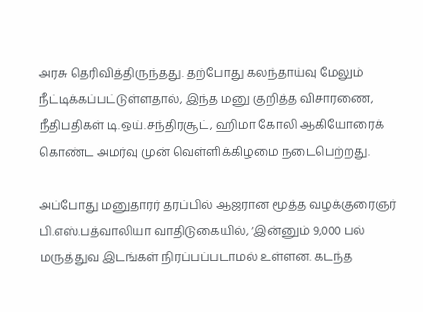அரசு தெரிவித்திருந்தது. தற்போது கலந்தாய்வு மேலும் நீட்டிக்கப்பட்டுள்ளதால், இந்த மனு குறித்த விசாரணை, நீதிபதிகள் டி.ஒய்.சந்திரசூட், ஹிமா கோலி ஆகியோரைக் கொண்ட அமர்வு முன் வெள்ளிக்கிழமை நடைபெற்றது.

அப்போது மனுதாரர் தரப்பில் ஆஜரான மூத்த வழக்குரைஞர் பி.எஸ்.பத்வாலியா வாதிடுகையில், ‘இன்னும் 9,000 பல் மருத்துவ இடங்கள் நிரப்பப்படாமல் உள்ளன. கடந்த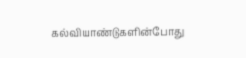கல்வியாண்டுகளின்போது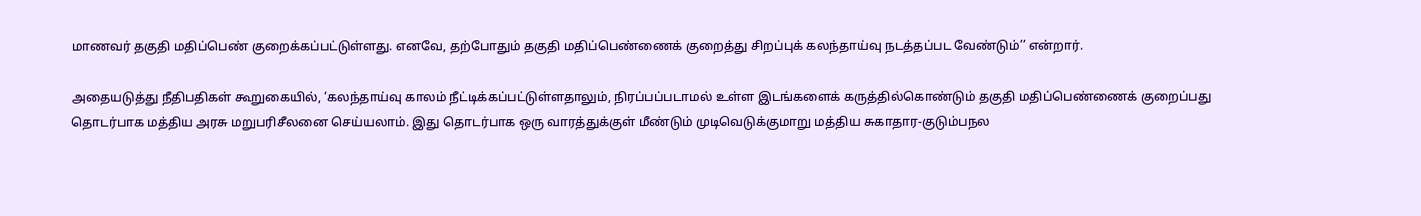மாணவர் தகுதி மதிப்பெண் குறைக்கப்பட்டுள்ளது. எனவே, தற்போதும் தகுதி மதிப்பெண்ணைக் குறைத்து சிறப்புக் கலந்தாய்வு நடத்தப்பட வேண்டும்’’ என்றார்.

அதையடுத்து நீதிபதிகள் கூறுகையில், ‘கலந்தாய்வு காலம் நீட்டிக்கப்பட்டுள்ளதாலும், நிரப்பப்படாமல் உள்ள இடங்களைக் கருத்தில்கொண்டும் தகுதி மதிப்பெண்ணைக் குறைப்பது தொடர்பாக மத்திய அரசு மறுபரிசீலனை செய்யலாம். இது தொடர்பாக ஒரு வாரத்துக்குள் மீண்டும் முடிவெடுக்குமாறு மத்திய சுகாதார-குடும்பநல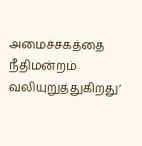அமைச்சகத்தை நீதிமன்றம் வலியுறுத்துகிறது’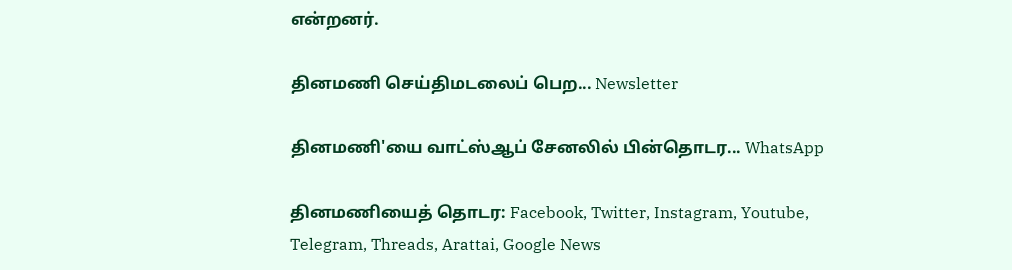என்றனர்.

தினமணி செய்திமடலைப் பெற... Newsletter

தினமணி'யை வாட்ஸ்ஆப் சேனலில் பின்தொடர... WhatsApp

தினமணியைத் தொடர: Facebook, Twitter, Instagram, Youtube, Telegram, Threads, Arattai, Google News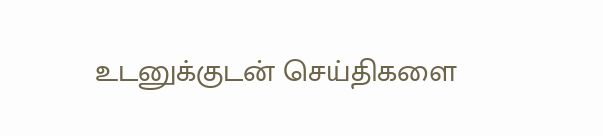உடனுக்குடன் செய்திகளை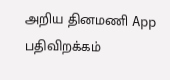அறிய தினமணி App பதிவிறக்கம்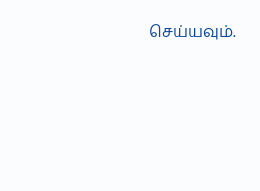செய்யவும்.